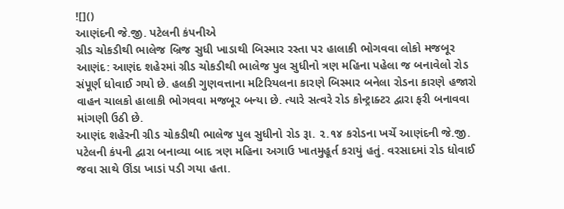![]()
આણંદની જે.જી. પટેલની કંપનીએ
ગ્રીડ ચોકડીથી ભાલેજ બ્રિજ સુધી ખાડાથી બિસ્માર રસ્તા પર હાલાકી ભોગવવા લોકો મજબૂર
આણંદ: આણંદ શહેરમાં ગ્રીડ ચોકડીથી ભાલેજ પુલ સુધીનો ત્રણ મહિના પહેલા જ બનાવેલો રોડ સંપૂર્ણ ધોવાઈ ગયો છે. હલકી ગુણવત્તાના મટિરિયલના કારણે બિસ્માર બનેલા રોડના કારણે હજારો વાહન ચાલકો હાલાકી ભોગવવા મજબૂર બન્યા છે. ત્યારે સત્વરે રોડ કોન્ટ્રાક્ટર દ્વારા ફરી બનાવવા માંગણી ઉઠી છે.
આણંદ શહેરની ગ્રીડ ચોકડીથી ભાલેજ પુલ સુધીનો રોડ રૂા. ૨.૧૪ કરોડના ખર્ચે આણંદની જે.જી. પટેલની કંપની દ્વારા બનાવ્યા બાદ ત્રણ મહિના અગાઉ ખાતમુહૂર્ત કરાયું હતું. વરસાદમાં રોડ ધોવાઈ જવા સાથે ઊંડા ખાડાં પડી ગયા હતા.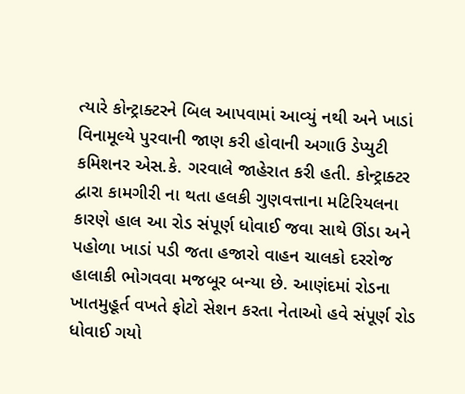ત્યારે કોન્ટ્રાક્ટરને બિલ આપવામાં આવ્યું નથી અને ખાડાં વિનામૂલ્યે પુરવાની જાણ કરી હોવાની અગાઉ ડેપ્યુટી કમિશનર એસ.કે. ગરવાલે જાહેરાત કરી હતી. કોન્ટ્રાક્ટર દ્વારા કામગીરી ના થતા હલકી ગુણવત્તાના મટિરિયલના કારણે હાલ આ રોડ સંપૂર્ણ ધોવાઈ જવા સાથે ઊંડા અને પહોળા ખાડાં પડી જતા હજારો વાહન ચાલકો દરરોજ હાલાકી ભોગવવા મજબૂર બન્યા છે. આણંદમાં રોડના ખાતમુહૂર્ત વખતે ફોટો સેશન કરતા નેતાઓ હવે સંપૂર્ણ રોડ ધોવાઈ ગયો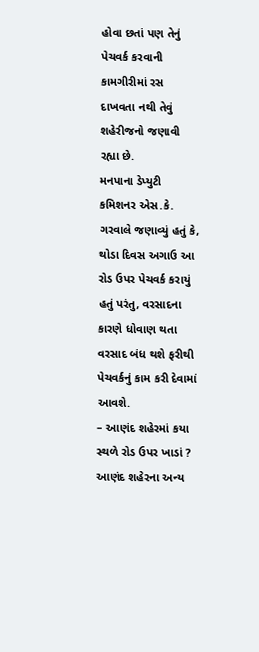હોવા છતાં પણ તેનું પેચવર્ક કરવાની કામગીરીમાં રસ દાખવતા નથી તેવું શહેરીજનો જણાવી રહ્યા છે.
મનપાના ડેપ્યુટી કમિશનર એસ.કે. ગરવાલે જણાવ્યું હતું કે, થોડા દિવસ અગાઉ આ રોડ ઉપર પેચવર્ક કરાયું હતું પરંતુ, વરસાદના કારણે ધોવાણ થતા વરસાદ બંધ થશે ફરીથી પેચવર્કનું કામ કરી દેવામાં આવશે.
– આણંદ શહેરમાં કયા સ્થળે રોડ ઉપર ખાડાં ?
આણંદ શહેરના અન્ય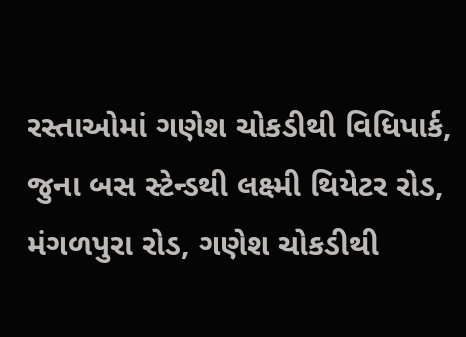રસ્તાઓમાં ગણેશ ચોકડીથી વિધિપાર્ક, જુના બસ સ્ટેન્ડથી લક્ષ્મી થિયેટર રોડ, મંગળપુરા રોડ, ગણેશ ચોકડીથી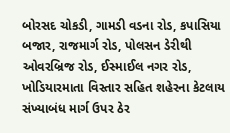બોરસદ ચોકડી, ગામડી વડના રોડ, કપાસિયા બજાર, રાજમાર્ગ રોડ, પોલસન ડેરીથી ઓવરબ્રિજ રોડ, ઈસ્માઈલ નગર રોડ, ખોડિયારમાતા વિસ્તાર સહિત શહેરના કેટલાય સંખ્યાબંધ માર્ગ ઉપર ઠેર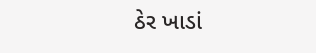ઠેર ખાડાં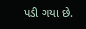પડી ગયા છે.